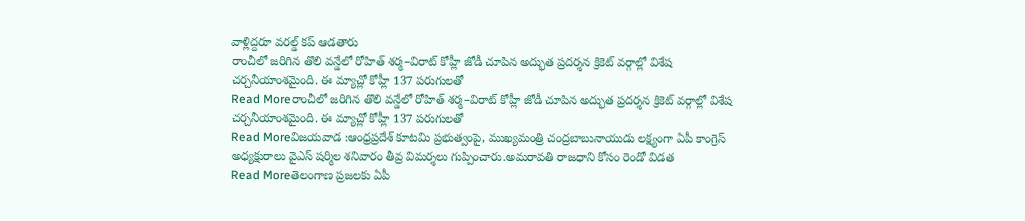వాళ్లిద్దరూ వరల్డ్ కప్ ఆడతారు
రాంచీలో జరిగిన తొలి వన్డేలో రోహిత్ శర్మ–విరాట్ కోహ్లీ జోడీ చూపిన అద్భుత ప్రదర్శన క్రికెట్ వర్గాల్లో విశేష చర్చనీయాంశమైంది. ఈ మ్యాచ్లో కోహ్లీ 137 పరుగులతో
Read Moreరాంచీలో జరిగిన తొలి వన్డేలో రోహిత్ శర్మ–విరాట్ కోహ్లీ జోడీ చూపిన అద్భుత ప్రదర్శన క్రికెట్ వర్గాల్లో విశేష చర్చనీయాంశమైంది. ఈ మ్యాచ్లో కోహ్లీ 137 పరుగులతో
Read Moreవిజయవాడ :ఆంధ్రప్రదేశ్ కూటమి ప్రభుత్వంపై, ముఖ్యమంత్రి చంద్రబాబునాయుడు లక్ష్యంగా ఏపీ కాంగ్రెస్ అధ్యక్షురాలు వైఎస్ షర్మిల శనివారం తీవ్ర విమర్శలు గుప్పించారు.అమరావతి రాజధాని కోసం రెండో విడత
Read Moreతెలంగాణ ప్రజలకు ఏపీ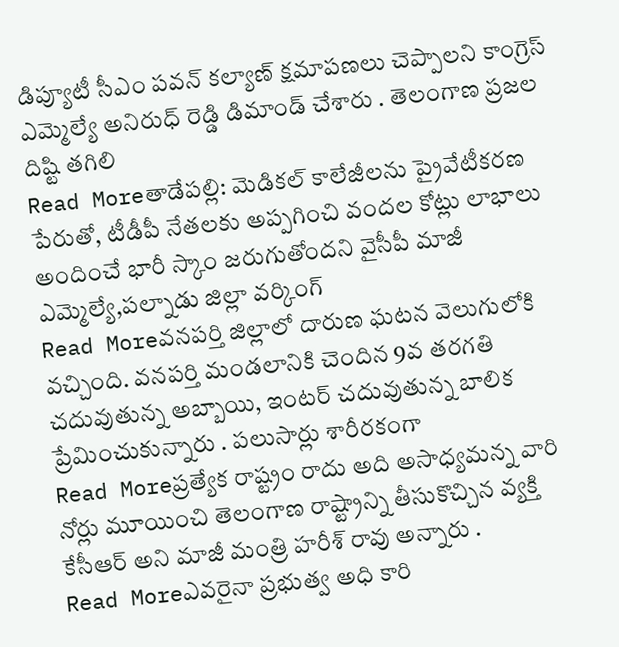డిప్యూటీ సీఎం పవన్ కల్యాణ్ క్షమాపణలు చెప్పాలని కాంగ్రెస్ ఎమ్మెల్యే అనిరుధ్ రెడ్డి డిమాండ్ చేశారు . తెలంగాణ ప్రజల దిష్టి తగిలి
Read Moreతాడేపల్లి: మెడికల్ కాలేజీలను ప్రైవేటీకరణ పేరుతో, టీడీపీ నేతలకు అప్పగించి వందల కోట్లు లాభాలు అందించే భారీ స్కాం జరుగుతోందని వైసీపీ మాజీ ఎమ్మెల్యే,పల్నాడు జిల్లా వర్కింగ్
Read Moreవనపర్తి జిల్లాలో దారుణ ఘటన వెలుగులోకి వచ్చింది. వనపర్తి మండలానికి చెందిన 9వ తరగతి చదువుతున్న అబ్బాయి, ఇంటర్ చదువుతున్న బాలిక ప్రేమించుకున్నారు . పలుసార్లు శారీరకంగా
Read Moreప్రత్యేక రాష్ట్రం రాదు అది అసాధ్యమన్న వారి నోర్లు మూయించి తెలంగాణ రాష్ట్రాన్ని తీసుకొచ్చిన వ్యక్తి కేసీఆర్ అని మాజీ మంత్రి హరీశ్ రావు అన్నారు .
Read Moreఎవరైనా ప్రభుత్వ అధి కారి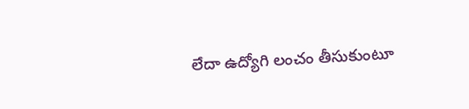లేదా ఉద్యోగి లంచం తీసుకుంటూ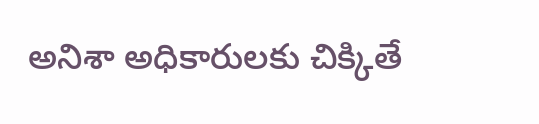అనిశా అధికారులకు చిక్కితే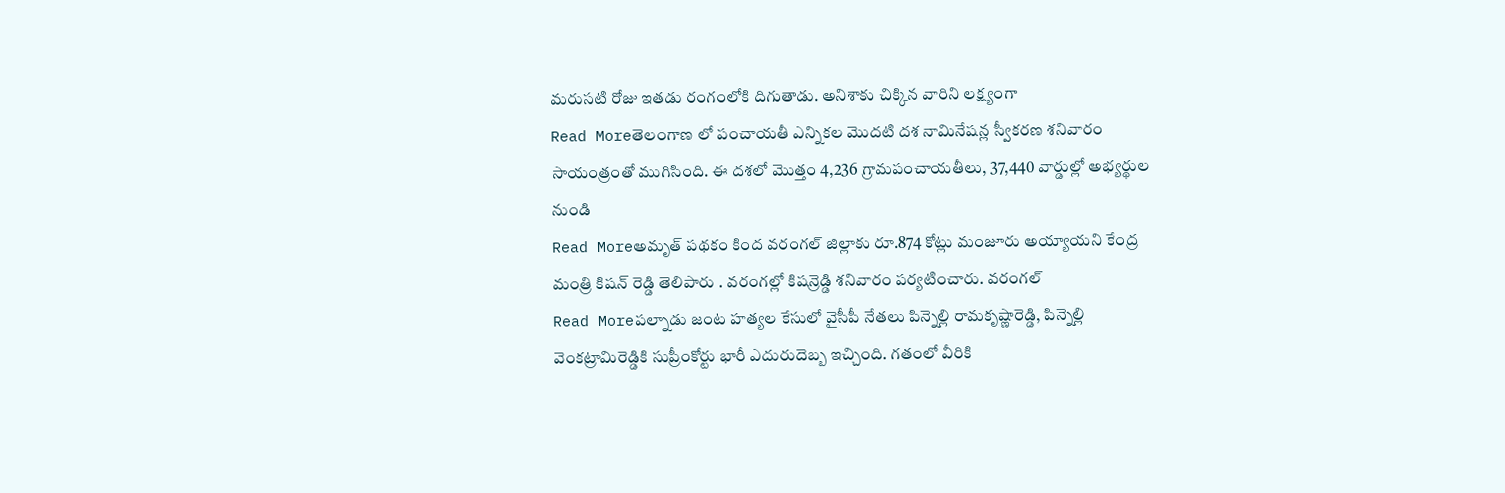మరుసటి రోజు ఇతడు రంగంలోకి దిగుతాడు. అనిశాకు చిక్కిన వారిని లక్ష్యంగా
Read Moreతెలంగాణ లో పంచాయతీ ఎన్నికల మొదటి దశ నామినేషన్ల స్వీకరణ శనివారం సాయంత్రంతో ముగిసింది. ఈ దశలో మొత్తం 4,236 గ్రామపంచాయతీలు, 37,440 వార్డుల్లో అభ్యర్థుల నుండి
Read Moreఅమృత్ పథకం కింద వరంగల్ జిల్లాకు రూ.874 కోట్లు మంజూరు అయ్యాయని కేంద్ర మంత్రి కిషన్ రెడ్డి తెలిపారు . వరంగల్లో కిషన్రెడ్డి శనివారం పర్యటించారు. వరంగల్
Read Moreపల్నాడు జంట హత్యల కేసులో వైసీపీ నేతలు పిన్నెల్లి రామకృష్ణారెడ్డి, పిన్నెల్లి వెంకట్రామిరెడ్డికి సుప్రీంకోర్టు భారీ ఎదురుదెబ్బ ఇచ్చింది. గతంలో వీరికి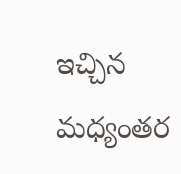ఇచ్చిన మధ్యంతర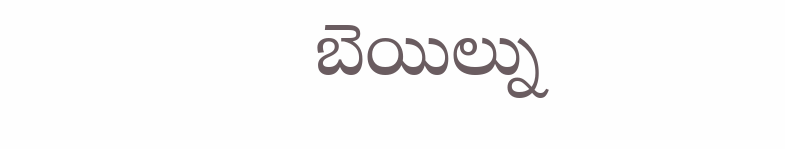బెయిల్ను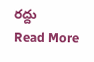రద్దు
Read More